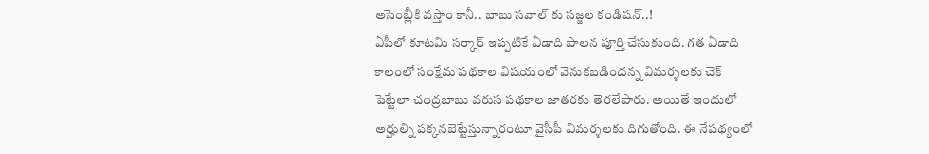అసెంబ్లీకి వస్తాం కానీ.. బాబు సవాల్ కు సజ్జల కండిషన్..!
ఏపీలో కూటమి సర్కార్ ఇప్పటికే ఏడాది పాలన పూర్తి చేసుకుంది. గత ఏడాది కాలంలో సంక్షేమ పథకాల విషయంలో వెనుకబడిందన్న విమర్శలకు చెక్ పెట్టేలా చంద్రబాబు వరుస పథకాల జాతరకు తెరలేపారు. అయితే ఇందులో అర్హుల్ని పక్కనబెట్టేస్తున్నారంటూ వైసీపీ విమర్శలకు దిగుతోంది. ఈ నేపథ్యంలో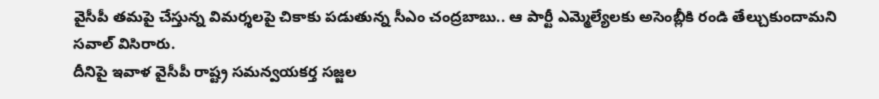వైసీపీ తమపై చేస్తున్న విమర్శలపై చికాకు పడుతున్న సీఎం చంద్రబాబు.. ఆ పార్టీ ఎమ్మెల్యేలకు అసెంబ్లీకి రండి తేల్చుకుందామని సవాల్ విసిరారు.
దీనిపై ఇవాళ వైసీపీ రాష్ట్ర సమన్వయకర్త సజ్జల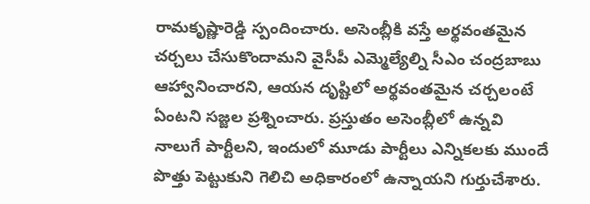రామకృష్ణారెడ్డి స్పందించారు. అసెంబ్లీకి వస్తే అర్థవంతమైన చర్చలు చేసుకొందామని వైసీపీ ఎమ్మెల్యేల్ని సీఎం చంద్రబాబు ఆహ్వానించారని, ఆయన దృష్టిలో అర్థవంతమైన చర్చలంటే ఏంటని సజ్జల ప్రశ్నించారు. ప్రస్తుతం అసెంబ్లీలో ఉన్నవి నాలుగే పార్టీలని, ఇందులో మూడు పార్టీలు ఎన్నికలకు ముందే పొత్తు పెట్టుకుని గెలిచి అధికారంలో ఉన్నాయని గుర్తుచేశారు.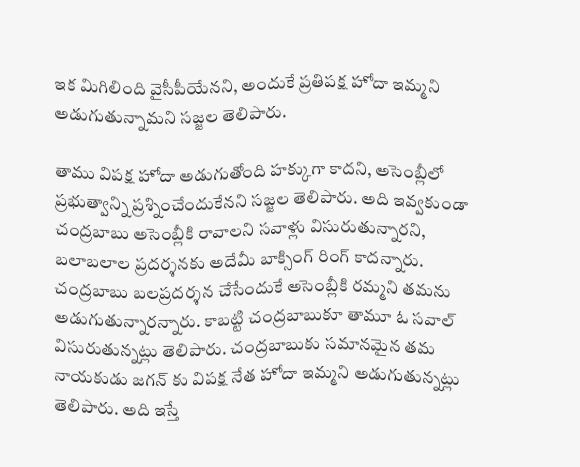ఇక మిగిలింది వైసీపీయేనని, అందుకే ప్రతిపక్ష హోదా ఇమ్మని అడుగుతున్నామని సజ్జల తెలిపారు.

తాము విపక్ష హోదా అడుగుతోంది హక్కుగా కాదని, అసెంబ్లీలో ప్రభుత్వాన్ని ప్రశ్నించేందుకేనని సజ్జల తెలిపారు. అది ఇవ్వకుండా చంద్రబాబు అసెంబ్లీకి రావాలని సవాళ్లు విసురుతున్నారని, బలాబలాల ప్రదర్శనకు అదేమీ బాక్సింగ్ రింగ్ కాదన్నారు. చంద్రబాబు బలప్రదర్శన చేసేందుకే అసెంబ్లీకి రమ్మని తమను అడుగుతున్నారన్నారు. కాబట్టి చంద్రబాబుకూ తామూ ఓ సవాల్ విసురుతున్నట్లు తెలిపారు. చంద్రబాబుకు సమానమైన తమ నాయకుడు జగన్ కు విపక్ష నేత హోదా ఇమ్మని అడుగుతున్నట్లు తెలిపారు. అది ఇస్తే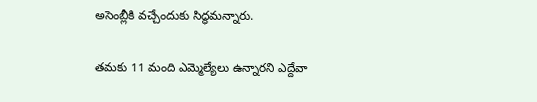అసెంబ్లీకి వచ్చేందుకు సిద్ధమన్నారు.

తమకు 11 మంది ఎమ్మెల్యేలు ఉన్నారని ఎద్దేవా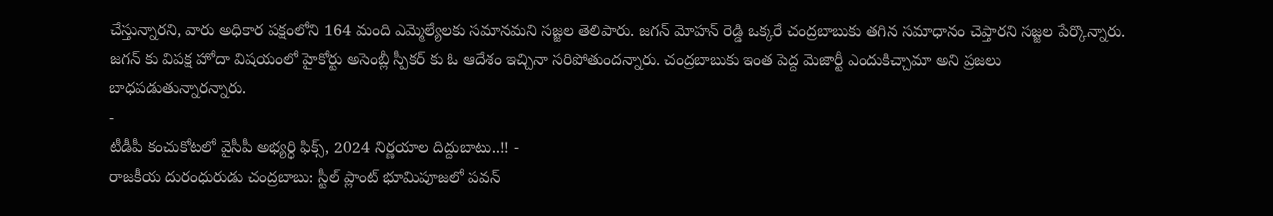చేస్తున్నారని, వారు అధికార పక్షంలోని 164 మంది ఎమ్మెల్యేలకు సమానమని సజ్జల తెలిపారు. జగన్ మోహన్ రెడ్డి ఒక్కరే చంద్రబాబుకు తగిన సమాధానం చెప్తారని సజ్జల పేర్కొన్నారు. జగన్ కు విపక్ష హోదా విషయంలో హైకోర్టు అసెంబ్లీ స్పీకర్ కు ఓ ఆదేశం ఇచ్చినా సరిపోతుందన్నారు. చంద్రబాబుకు ఇంత పెద్ద మెజార్టీ ఎందుకిచ్చామా అని ప్రజలు బాధపడుతున్నారన్నారు.
-
టీడీపీ కంచుకోటలో వైసీపీ అభ్యర్ధి ఫిక్స్, 2024 నిర్ణయాల దిద్దుబాటు..!! -
రాజకీయ దురంధురుడు చంద్రబాబు: స్టీల్ ప్లాంట్ భూమిపూజలో పవన్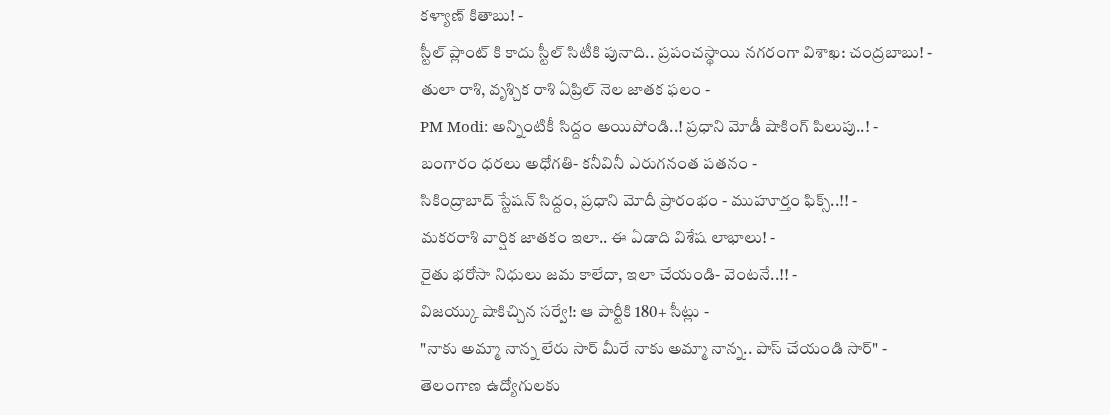కళ్యాణ్ కితాబు! -
స్టీల్ ప్లాంట్ కి కాదు స్టీల్ సిటీకి పునాది.. ప్రపంచస్థాయి నగరంగా విశాఖ: చంద్రబాబు! -
తులా రాశి, వృశ్చిక రాశి ఏప్రిల్ నెల జాతక ఫలం -
PM Modi: అన్నింటికీ సిద్దం అయిపోండి..! ప్రధాని మోడీ షాకింగ్ పిలుపు..! -
బంగారం ధరలు అధోగతి- కనీవినీ ఎరుగనంత పతనం -
సికింద్రాబాద్ స్టేషన్ సిద్దం, ప్రధాని మోదీ ప్రారంభం - ముహూర్తం ఫిక్స్..!! -
మకరరాశి వార్షిక జాతకం ఇలా.. ఈ ఏడాది విశేష లాభాలు! -
రైతు భరోసా నిధులు జమ కాలేదా, ఇలా చేయండి- వెంటనే..!! -
విజయ్కు షాకిచ్చిన సర్వే!: ఆ పార్టీకి 180+ సీట్లు -
"నాకు అమ్మా నాన్న లేరు సార్ మీరే నాకు అమ్మా నాన్న.. పాస్ చేయండి సార్" -
తెలంగాణ ఉద్యోగులకు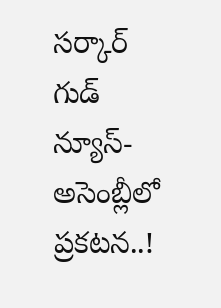సర్కార్ గుడ్ న్యూస్-అసెంబ్లీలో ప్రకటన..!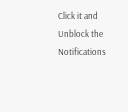Click it and Unblock the Notifications